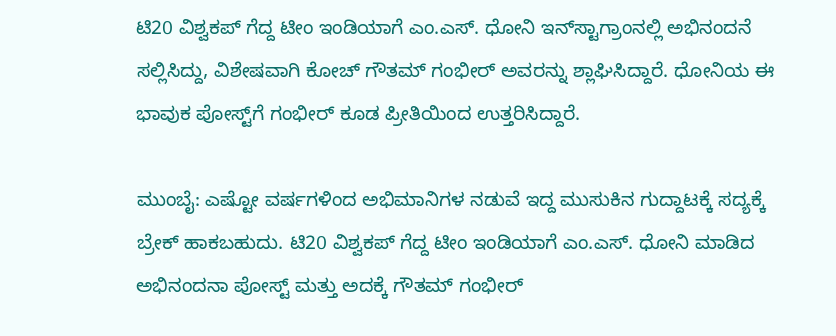ಟಿ20 ವಿಶ್ವಕಪ್ ಗೆದ್ದ ಟೀಂ ಇಂಡಿಯಾಗೆ ಎಂ.ಎಸ್. ಧೋನಿ ಇನ್‌ಸ್ಟಾಗ್ರಾಂನಲ್ಲಿ ಅಭಿನಂದನೆ ಸಲ್ಲಿಸಿದ್ದು, ವಿಶೇಷವಾಗಿ ಕೋಚ್ ಗೌತಮ್ ಗಂಭೀರ್ ಅವರನ್ನು ಶ್ಲಾಘಿಸಿದ್ದಾರೆ. ಧೋನಿಯ ಈ ಭಾವುಕ ಪೋಸ್ಟ್‌ಗೆ ಗಂಭೀರ್ ಕೂಡ ಪ್ರೀತಿಯಿಂದ ಉತ್ತರಿಸಿದ್ದಾರೆ.

ಮುಂಬೈ: ಎಷ್ಟೋ ವರ್ಷಗಳಿಂದ ಅಭಿಮಾನಿಗಳ ನಡುವೆ ಇದ್ದ ಮುಸುಕಿನ ಗುದ್ದಾಟಕ್ಕೆ ಸದ್ಯಕ್ಕೆ ಬ್ರೇಕ್ ಹಾಕಬಹುದು. ಟಿ20 ವಿಶ್ವಕಪ್ ಗೆದ್ದ ಟೀಂ ಇಂಡಿಯಾಗೆ ಎಂ.ಎಸ್. ಧೋನಿ ಮಾಡಿದ ಅಭಿನಂದನಾ ಪೋಸ್ಟ್ ಮತ್ತು ಅದಕ್ಕೆ ಗೌತಮ್ ಗಂಭೀರ್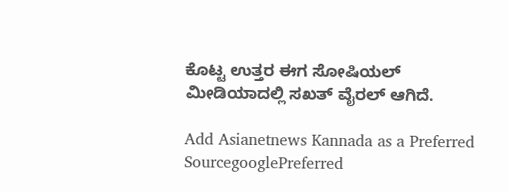ಕೊಟ್ಟ ಉತ್ತರ ಈಗ ಸೋಷಿಯಲ್ ಮೀಡಿಯಾದಲ್ಲಿ ಸಖತ್ ವೈರಲ್ ಆಗಿದೆ.

Add Asianetnews Kannada as a Preferred SourcegooglePreferred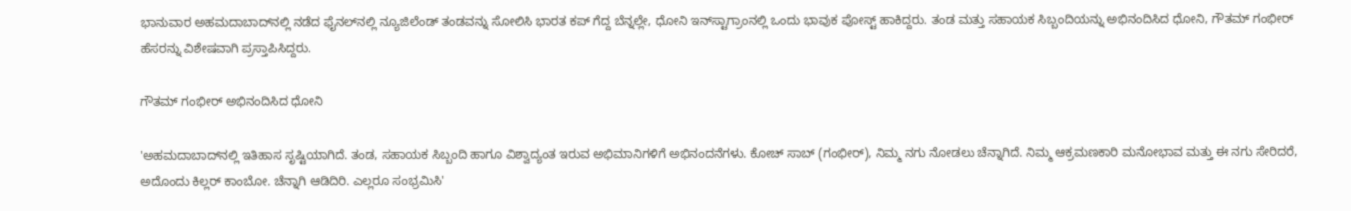ಭಾನುವಾರ ಅಹಮದಾಬಾದ್‌ನಲ್ಲಿ ನಡೆದ ಫೈನಲ್‌ನಲ್ಲಿ ನ್ಯೂಜಿಲೆಂಡ್ ತಂಡವನ್ನು ಸೋಲಿಸಿ ಭಾರತ ಕಪ್ ಗೆದ್ದ ಬೆನ್ನಲ್ಲೇ, ಧೋನಿ ಇನ್‌ಸ್ಟಾಗ್ರಾಂನಲ್ಲಿ ಒಂದು ಭಾವುಕ ಪೋಸ್ಟ್ ಹಾಕಿದ್ದರು. ತಂಡ ಮತ್ತು ಸಹಾಯಕ ಸಿಬ್ಬಂದಿಯನ್ನು ಅಭಿನಂದಿಸಿದ ಧೋನಿ, ಗೌತಮ್ ಗಂಭೀರ್ ಹೆಸರನ್ನು ವಿಶೇಷವಾಗಿ ಪ್ರಸ್ತಾಪಿಸಿದ್ದರು.

ಗೌತಮ್ ಗಂಭೀರ್ ಅಭಿನಂದಿಸಿದ ಧೋನಿ

'ಅಹಮದಾಬಾದ್‌ನಲ್ಲಿ ಇತಿಹಾಸ ಸೃಷ್ಟಿಯಾಗಿದೆ. ತಂಡ, ಸಹಾಯಕ ಸಿಬ್ಬಂದಿ ಹಾಗೂ ವಿಶ್ವಾದ್ಯಂತ ಇರುವ ಅಭಿಮಾನಿಗಳಿಗೆ ಅಭಿನಂದನೆಗಳು. ಕೋಚ್ ಸಾಬ್ (ಗಂಭೀರ್), ನಿಮ್ಮ ನಗು ನೋಡಲು ಚೆನ್ನಾಗಿದೆ. ನಿಮ್ಮ ಆಕ್ರಮಣಕಾರಿ ಮನೋಭಾವ ಮತ್ತು ಈ ನಗು ಸೇರಿದರೆ, ಅದೊಂದು ಕಿಲ್ಲರ್ ಕಾಂಬೋ. ಚೆನ್ನಾಗಿ ಆಡಿದಿರಿ. ಎಲ್ಲರೂ ಸಂಭ್ರಮಿಸಿ'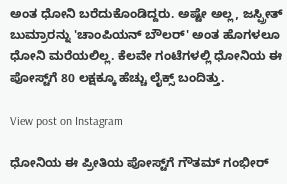ಅಂತ ಧೋನಿ ಬರೆದುಕೊಂಡಿದ್ದರು. ಅಷ್ಟೇ ಅಲ್ಲ, ಜಸ್ಪ್ರೀತ್ ಬುಮ್ರಾರನ್ನು 'ಚಾಂಪಿಯನ್ ಬೌಲರ್' ಅಂತ ಹೊಗಳಲೂ ಧೋನಿ ಮರೆಯಲಿಲ್ಲ. ಕೆಲವೇ ಗಂಟೆಗಳಲ್ಲಿ ಧೋನಿಯ ಈ ಪೋಸ್ಟ್‌ಗೆ 80 ಲಕ್ಷಕ್ಕೂ ಹೆಚ್ಚು ಲೈಕ್ಸ್ ಬಂದಿತ್ತು.

View post on Instagram

ಧೋನಿಯ ಈ ಪ್ರೀತಿಯ ಪೋಸ್ಟ್‌ಗೆ ಗೌತಮ್ ಗಂಭೀರ್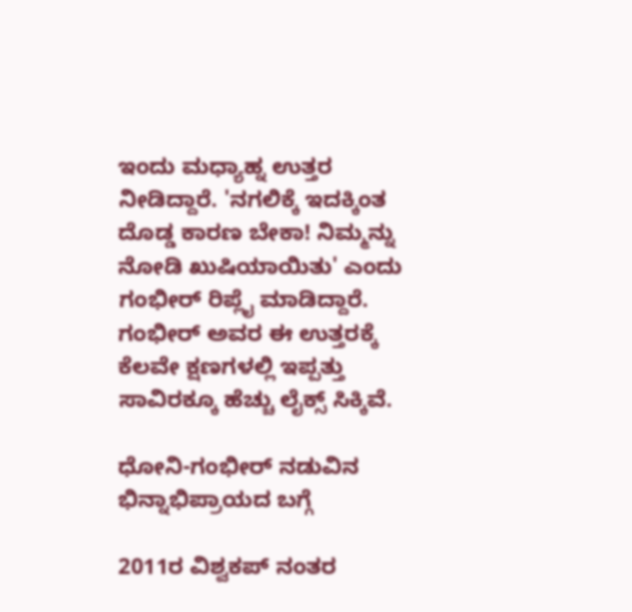ಇಂದು ಮಧ್ಯಾಹ್ನ ಉತ್ತರ ನೀಡಿದ್ದಾರೆ. 'ನಗಲಿಕ್ಕೆ ಇದಕ್ಕಿಂತ ದೊಡ್ಡ ಕಾರಣ ಬೇಕಾ! ನಿಮ್ಮನ್ನು ನೋಡಿ ಖುಷಿಯಾಯಿತು' ಎಂದು ಗಂಭೀರ್ ರಿಪ್ಲೈ ಮಾಡಿದ್ದಾರೆ. ಗಂಭೀರ್ ಅವರ ಈ ಉತ್ತರಕ್ಕೆ ಕೆಲವೇ ಕ್ಷಣಗಳಲ್ಲಿ ಇಪ್ಪತ್ತು ಸಾವಿರಕ್ಕೂ ಹೆಚ್ಚು ಲೈಕ್ಸ್ ಸಿಕ್ಕಿವೆ.

ಧೋನಿ-ಗಂಭೀರ್ ನಡುವಿನ ಭಿನ್ನಾಭಿಪ್ರಾಯದ ಬಗ್ಗೆ

2011ರ ವಿಶ್ವಕಪ್ ನಂತರ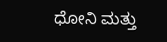ಧೋನಿ ಮತ್ತು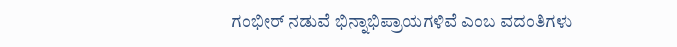ಗಂಭೀರ್ ನಡುವೆ ಭಿನ್ನಾಭಿಪ್ರಾಯಗಳಿವೆ ಎಂಬ ವದಂತಿಗಳು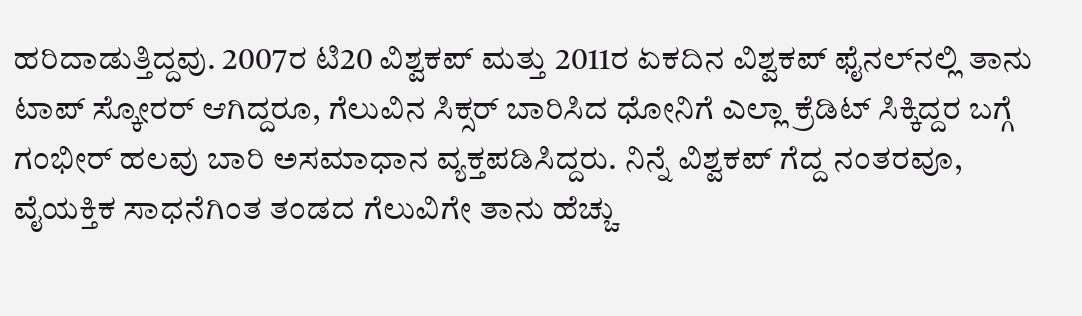ಹರಿದಾಡುತ್ತಿದ್ದವು. 2007ರ ಟಿ20 ವಿಶ್ವಕಪ್ ಮತ್ತು 2011ರ ಏಕದಿನ ವಿಶ್ವಕಪ್ ಫೈನಲ್‌ನಲ್ಲಿ ತಾನು ಟಾಪ್ ಸ್ಕೋರರ್ ಆಗಿದ್ದರೂ, ಗೆಲುವಿನ ಸಿಕ್ಸರ್ ಬಾರಿಸಿದ ಧೋನಿಗೆ ಎಲ್ಲಾ ಕ್ರೆಡಿಟ್ ಸಿಕ್ಕಿದ್ದರ ಬಗ್ಗೆ ಗಂಭೀರ್ ಹಲವು ಬಾರಿ ಅಸಮಾಧಾನ ವ್ಯಕ್ತಪಡಿಸಿದ್ದರು. ನಿನ್ನೆ ವಿಶ್ವಕಪ್ ಗೆದ್ದ ನಂತರವೂ, ವೈಯಕ್ತಿಕ ಸಾಧನೆಗಿಂತ ತಂಡದ ಗೆಲುವಿಗೇ ತಾನು ಹೆಚ್ಚು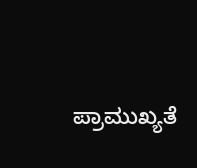ಪ್ರಾಮುಖ್ಯತೆ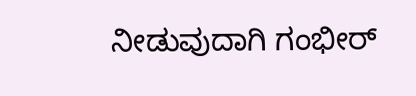ನೀಡುವುದಾಗಿ ಗಂಭೀರ್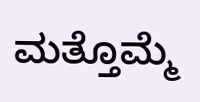ಮತ್ತೊಮ್ಮೆ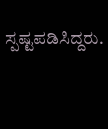ಸ್ಪಷ್ಟಪಡಿಸಿದ್ದರು.